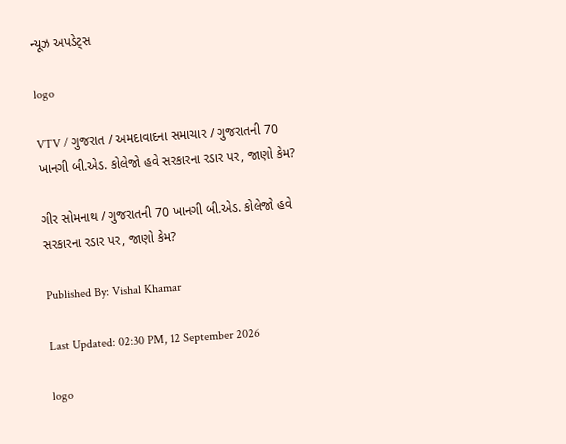ન્યૂઝ અપડેટ્સ

logo

VTV / ગુજરાત / અમદાવાદના સમાચાર / ગુજરાતની 70 ખાનગી બી.એડ. કોલેજો હવે સરકારના રડાર પર, જાણો કેમ?

ગીર સોમનાથ / ગુજરાતની 70 ખાનગી બી.એડ. કોલેજો હવે સરકારના રડાર પર, જાણો કેમ?

Published By: Vishal Khamar

Last Updated: 02:30 PM, 12 September 2026

logo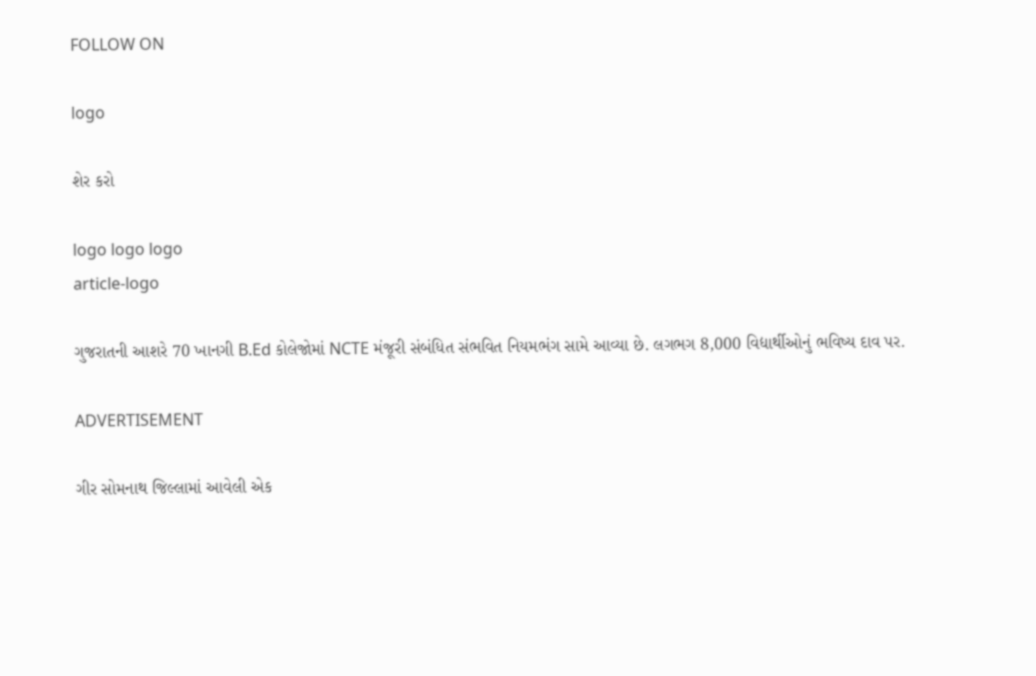FOLLOW ON

logo

શેર કરો

logo logo logo
article-logo

ગુજરાતની આશરે 70 ખાનગી B.Ed કોલેજોમાં NCTE મંજૂરી સંબંધિત સંભવિત નિયમભંગ સામે આવ્યા છે. લગભગ 8,000 વિદ્યાર્થીઓનું ભવિષ્ય દાવ પર.

ADVERTISEMENT

ગીર સોમનાથ જિલ્લામાં આવેલી એક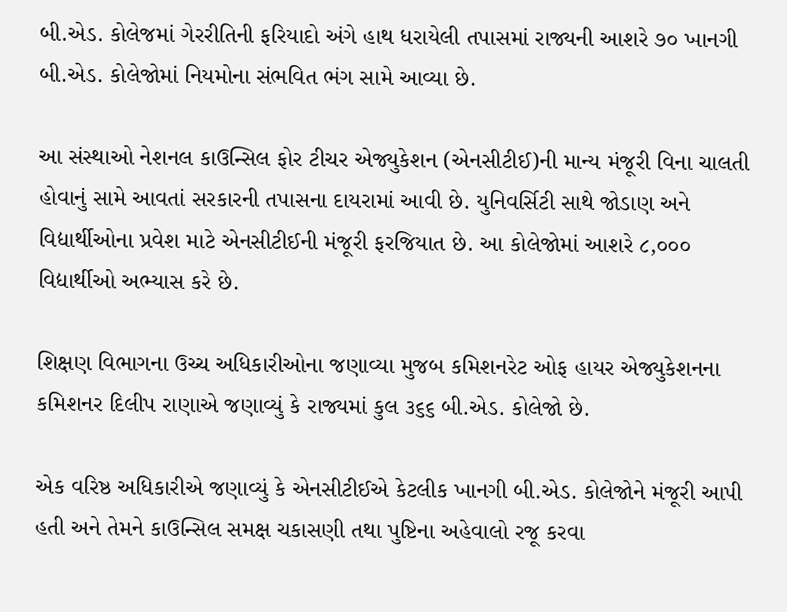બી.એડ. કોલેજમાં ગેરરીતિની ફરિયાદો અંગે હાથ ધરાયેલી તપાસમાં રાજ્યની આશરે ૭૦ ખાનગી બી.એડ. કોલેજોમાં નિયમોના સંભવિત ભંગ સામે આવ્યા છે.

આ સંસ્થાઓ નેશનલ કાઉન્સિલ ફોર ટીચર એજ્યુકેશન (એનસીટીઈ)ની માન્ય મંજૂરી વિના ચાલતી હોવાનું સામે આવતાં સરકારની તપાસના દાયરામાં આવી છે. યુનિવર્સિટી સાથે જોડાણ અને વિદ્યાર્થીઓના પ્રવેશ માટે એનસીટીઈની મંજૂરી ફરજિયાત છે. આ કોલેજોમાં આશરે ૮,૦૦૦ વિદ્યાર્થીઓ અભ્યાસ કરે છે.

શિક્ષણ વિભાગના ઉચ્ચ અધિકારીઓના જણાવ્યા મુજબ કમિશનરેટ ઓફ હાયર એજ્યુકેશનના કમિશનર દિલીપ રાણાએ જણાવ્યું કે રાજ્યમાં કુલ ૩૬૬ બી.એડ. કોલેજો છે.

એક વરિષ્ઠ અધિકારીએ જણાવ્યું કે એનસીટીઈએ કેટલીક ખાનગી બી.એડ. કોલેજોને મંજૂરી આપી હતી અને તેમને કાઉન્સિલ સમક્ષ ચકાસણી તથા પુષ્ટિના અહેવાલો રજૂ કરવા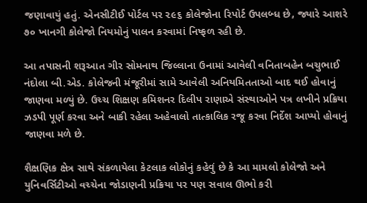જણાવાયું હતું. એનસીટીઈ પોર્ટલ પર ૨૯૬ કોલેજોના રિપોર્ટ ઉપલબ્ધ છે, જ્યારે આશરે ૭૦ ખાનગી કોલેજો નિયમોનું પાલન કરવામાં નિષ્ફળ રહી છે.

આ તપાસની શરૂઆત ગીર સોમનાથ જિલ્લાના ઉનામાં આવેલી વનિતાબહેન બચુભાઈ નંદોલા બી.એડ. કોલેજની મંજૂરીમાં સામે આવેલી અનિયમિતતાઓ બાદ થઈ હોવાનું જાણવા મળ્યું છે. ઉચ્ચ શિક્ષણ કમિશનર દિલીપ રાણાએ સંસ્થાઓને પત્ર લખીને પ્રક્રિયા ઝડપી પૂર્ણ કરવા અને બાકી રહેલા અહેવાલો તાત્કાલિક રજૂ કરવા નિર્દેશ આપ્યો હોવાનું જાણવા મળે છે.

શૈક્ષણિક ક્ષેત્ર સાથે સંકળાયેલા કેટલાક લોકોનું કહેવું છે કે આ મામલો કોલેજો અને યુનિવર્સિટીઓ વચ્ચેના જોડાણની પ્રક્રિયા પર પણ સવાલ ઊભો કરી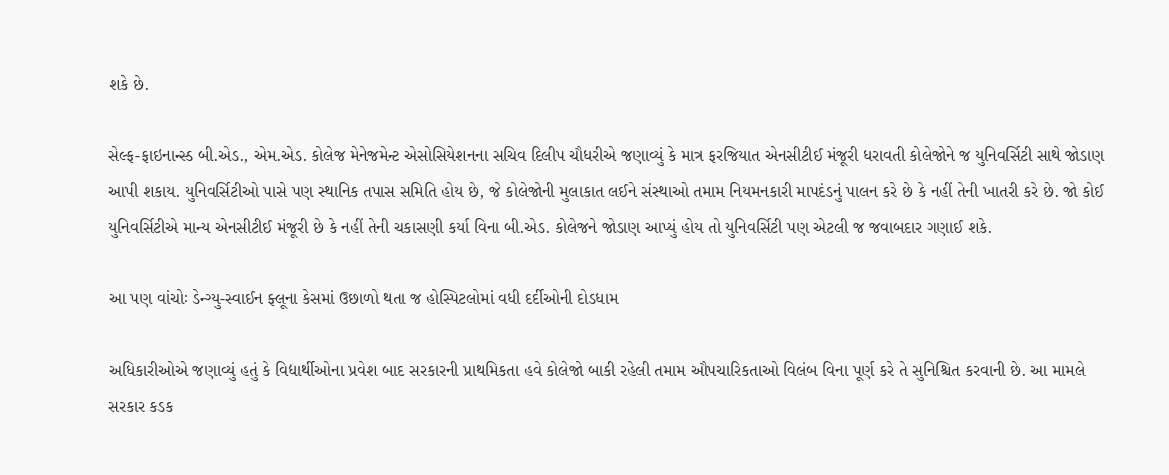શકે છે.

સેલ્ફ-ફાઇનાન્સ્ડ બી.એડ., એમ.એડ. કોલેજ મેનેજમેન્ટ એસોસિયેશનના સચિવ દિલીપ ચૌધરીએ જણાવ્યું કે માત્ર ફરજિયાત એનસીટીઈ મંજૂરી ધરાવતી કોલેજોને જ યુનિવર્સિટી સાથે જોડાણ આપી શકાય. યુનિવર્સિટીઓ પાસે પણ સ્થાનિક તપાસ સમિતિ હોય છે, જે કોલેજોની મુલાકાત લઈને સંસ્થાઓ તમામ નિયમનકારી માપદંડનું પાલન કરે છે કે નહીં તેની ખાતરી કરે છે. જો કોઈ યુનિવર્સિટીએ માન્ય એનસીટીઈ મંજૂરી છે કે નહીં તેની ચકાસણી કર્યા વિના બી.એડ. કોલેજને જોડાણ આપ્યું હોય તો યુનિવર્સિટી પણ એટલી જ જવાબદાર ગણાઈ શકે.

આ પણ વાંચોઃ ડેન્ગ્યુ-સ્વાઈન ફ્લૂના કેસમાં ઉછાળો થતા જ હોસ્પિટલોમાં વધી દર્દીઓની દોડધામ

અધિકારીઓએ જણાવ્યું હતું કે વિદ્યાર્થીઓના પ્રવેશ બાદ સરકારની પ્રાથમિકતા હવે કોલેજો બાકી રહેલી તમામ ઔપચારિકતાઓ વિલંબ વિના પૂર્ણ કરે તે સુનિશ્ચિત કરવાની છે. આ મામલે સરકાર કડક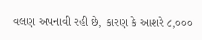વલણ અપનાવી રહી છે, કારણ કે આશરે ૮,૦૦૦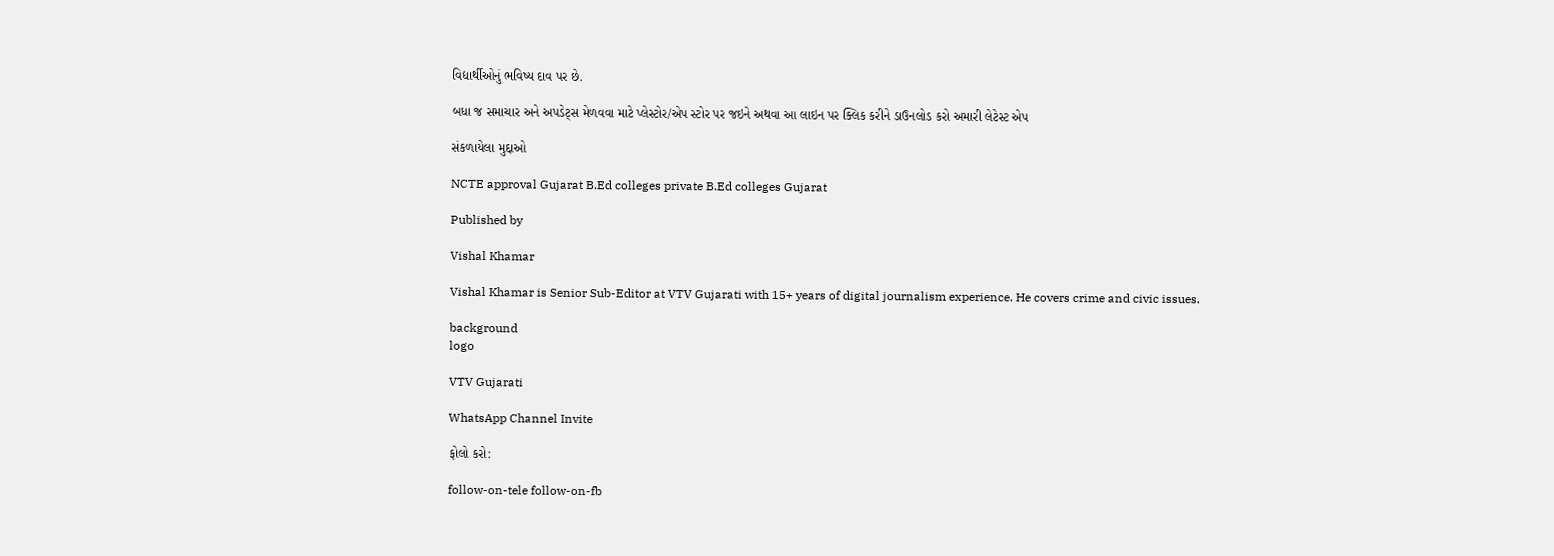વિદ્યાર્થીઓનું ભવિષ્ય દાવ પર છે.

બધા જ સમાચાર અને અપડેટ્સ મેળવવા માટે પ્લેસ્ટોર/એપ સ્ટોર પર જઇને અથવા આ લાઇન પર ક્લિક કરીને ડાઉનલોડ કરો અમારી લેટેસ્ટ એપ

સંકળાયેલા મુદ્દાઓ

NCTE approval Gujarat B.Ed colleges private B.Ed colleges Gujarat

Published by

Vishal Khamar

Vishal Khamar is Senior Sub-Editor at VTV Gujarati with 15+ years of digital journalism experience. He covers crime and civic issues.

background
logo

VTV Gujarati

WhatsApp Channel Invite

ફોલો કરો:

follow-on-tele follow-on-fb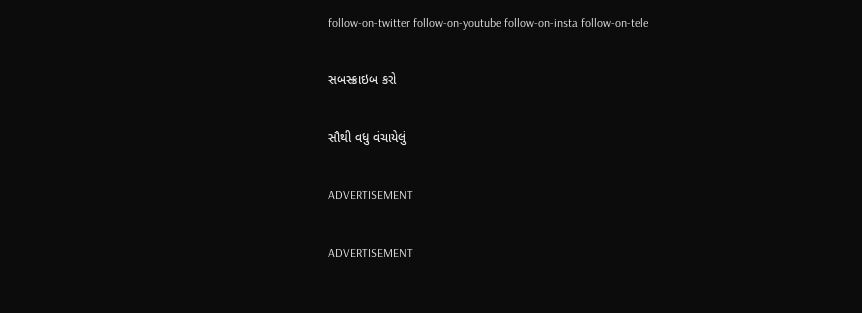follow-on-twitter follow-on-youtube follow-on-insta follow-on-tele

સબસ્ક્રાઇબ કરો

સૌથી વધુ વંચાયેલું

ADVERTISEMENT

ADVERTISEMENT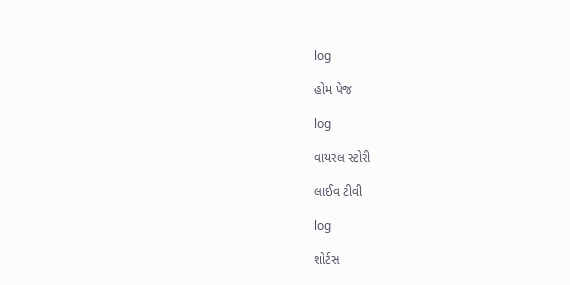log

હોમ પેજ

log

વાયરલ સ્ટોરી

લાઈવ ટીવી

log

શોર્ટસ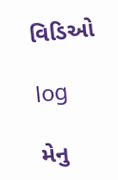વિડિઓ

log

મેનુ